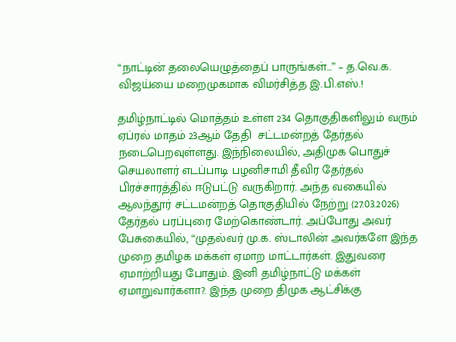“நாட்டின் தலையெழுத்தைப் பாருங்கள்…” – த.வெ.க. விஜய்யை மறைமுகமாக விமர்சித்த இ.பி.எஸ்.!

தமிழ்நாட்டில் மொத்தம் உள்ள 234 தொகுதிகளிலும் வரும் ஏப்ரல் மாதம் 23ஆம் தேதி  சட்டமன்றத் தேர்தல் நடைபெறவுள்ளது. இந்நிலையில், அதிமுக பொதுச் செயலாளர் எடப்பாடி பழனிசாமி தீவிர தேர்தல் பிரச்சாரத்தில் ஈடுபட்டு வருகிறார். அந்த வகையில் ஆலந்தூர் சட்டமன்றத் தொகுதியில் நேற்று (27.03.2026) தேர்தல் பரப்புரை மேற்கொண்டார். அப்போது அவர் பேசுகையில், “முதல்வர் மு.க. ஸ்டாலின் அவர்களே இந்த முறை தமிழக மக்கள் ஏமாற மாட்டார்கள். இதுவரை ஏமாற்றியது போதும். இனி தமிழ்நாட்டு மக்கள் ஏமாறுவார்களா?. இந்த முறை திமுக ஆட்சிக்கு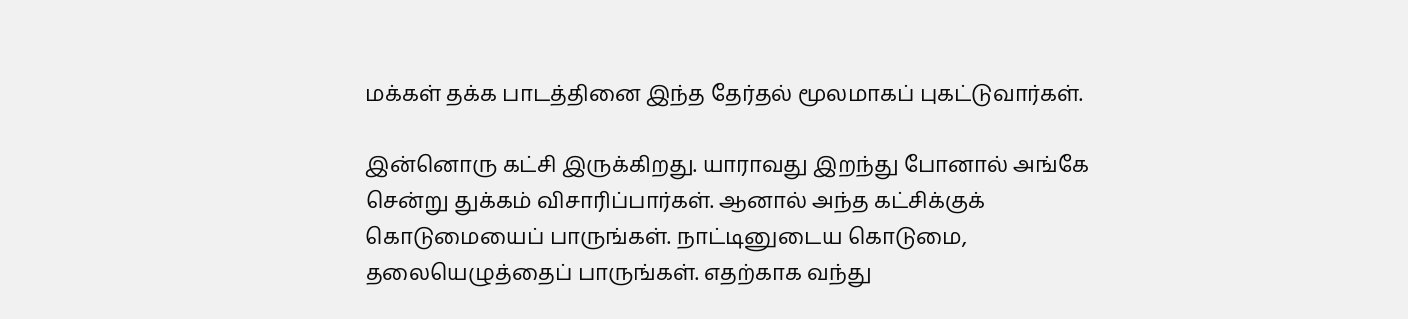மக்கள் தக்க பாடத்தினை இந்த தேர்தல் மூலமாகப் புகட்டுவார்கள்.

இன்னொரு கட்சி இருக்கிறது. யாராவது இறந்து போனால் அங்கே சென்று துக்கம் விசாரிப்பார்கள். ஆனால் அந்த கட்சிக்குக் கொடுமையைப் பாருங்கள். நாட்டினுடைய கொடுமை, தலையெழுத்தைப் பாருங்கள். எதற்காக வந்து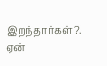இறந்தார்கள்?. ஏன்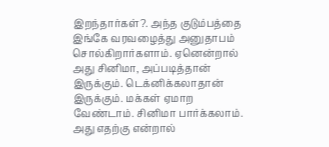இறந்தார்கள்?. அந்த குடும்பத்தை இங்கே வரவழைத்து அனுதாபம் சொல்கிறார்களாம். ஏனென்றால் அது சினிமா, அப்படித்தான் இருக்கும். டெக்னிக்கலாதான் இருக்கும். மக்கள் ஏமாற வேண்டாம். சினிமா பார்க்கலாம். அது எதற்கு என்றால்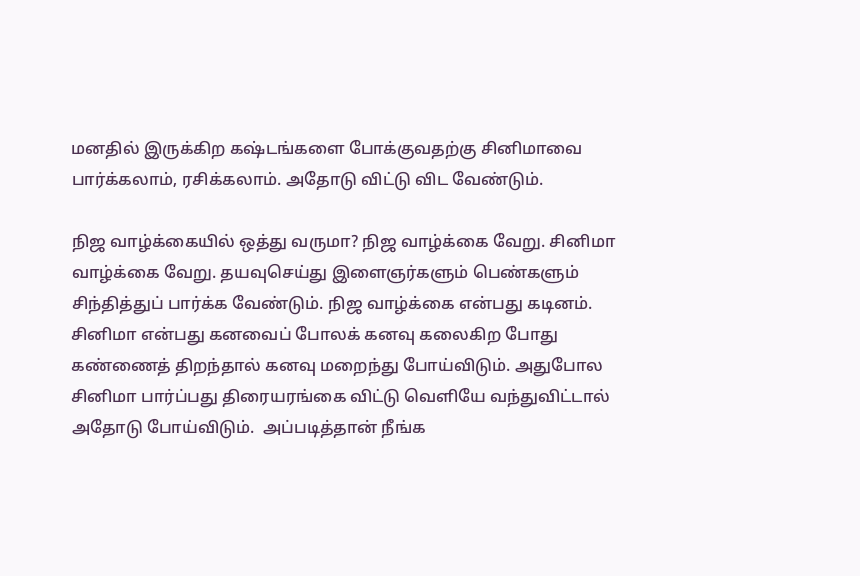மனதில் இருக்கிற கஷ்டங்களை போக்குவதற்கு சினிமாவை பார்க்கலாம், ரசிக்கலாம். அதோடு விட்டு விட வேண்டும்.

நிஜ வாழ்க்கையில் ஒத்து வருமா? நிஜ வாழ்க்கை வேறு. சினிமா வாழ்க்கை வேறு. தயவுசெய்து இளைஞர்களும் பெண்களும் சிந்தித்துப் பார்க்க வேண்டும். நிஜ வாழ்க்கை என்பது கடினம். சினிமா என்பது கனவைப் போலக் கனவு கலைகிற போது கண்ணைத் திறந்தால் கனவு மறைந்து போய்விடும். அதுபோல சினிமா பார்ப்பது திரையரங்கை விட்டு வெளியே வந்துவிட்டால் அதோடு போய்விடும்.  அப்படித்தான் நீங்க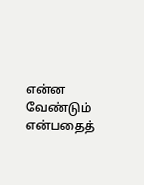என்ன வேண்டும் என்பதைத்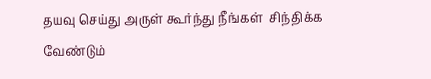தயவு செய்து அருள் கூர்ந்து நீங்கள்  சிந்திக்க வேண்டும்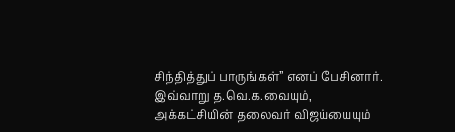சிந்தித்துப் பாருங்கள்” எனப் பேசினார். இவ்வாறு த.வெ.க.வையும், அக்கட்சியின் தலைவர் விஜய்யையும்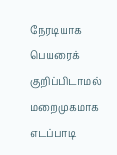நேரடியாக பெயரைக் குறிப்பிடாமல் மறைமுகமாக எடப்பாடி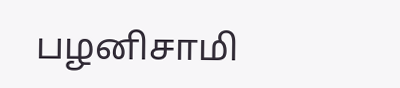பழனிசாமி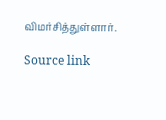விமர்சித்துள்ளார்.

Source link